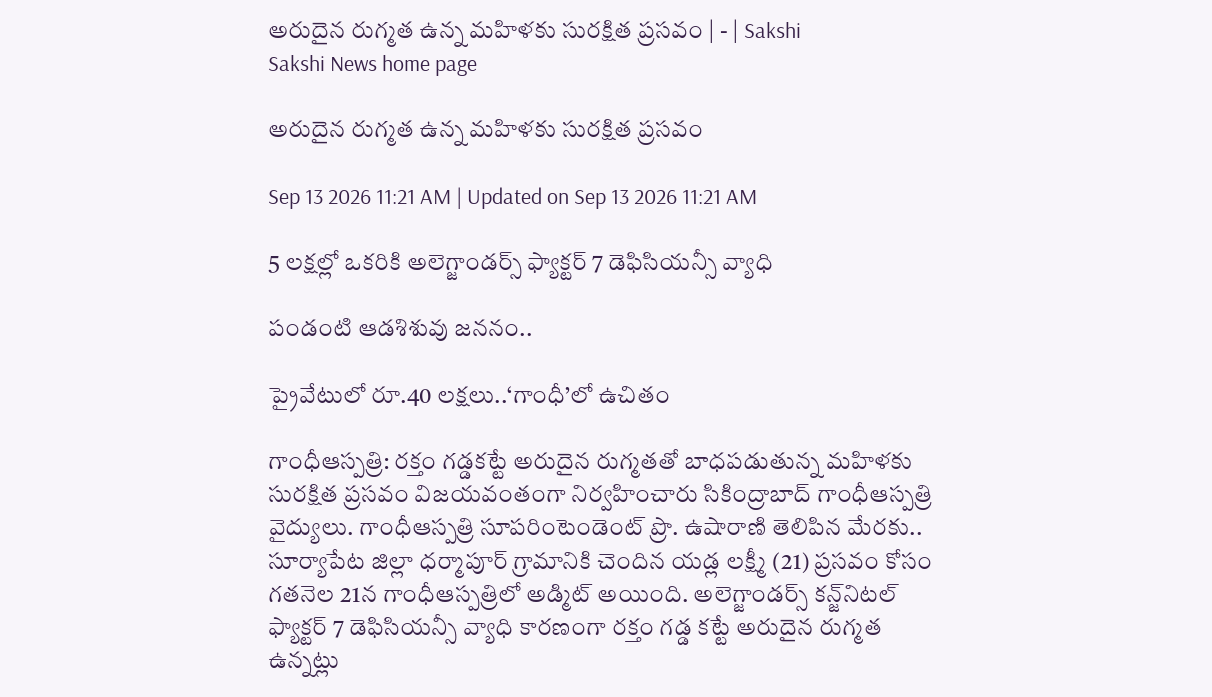అరుదైన రుగ్మత ఉన్న మహిళకు సురక్షిత ప్రసవం | - | Sakshi
Sakshi News home page

అరుదైన రుగ్మత ఉన్న మహిళకు సురక్షిత ప్రసవం

Sep 13 2026 11:21 AM | Updated on Sep 13 2026 11:21 AM

5 లక్షల్లో ఒకరికి అలెగ్జాండర్స్‌ ఫ్యాక్టర్‌ 7 డెఫిసియన్సీ వ్యాధి

పండంటి ఆడశిశువు జననం..

ప్రైవేటులో రూ.40 లక్షలు..‘గాంధీ’లో ఉచితం

గాంధీఆస్పత్రి: రక్తం గడ్డకట్టే అరుదైన రుగ్మతతో బాధపడుతున్న మహిళకు సురక్షిత ప్రసవం విజయవంతంగా నిర్వహించారు సికింద్రాబాద్‌ గాంధీఆస్పత్రి వైద్యులు. గాంధీఆస్పత్రి సూపరింటెండెంట్‌ ప్రొ. ఉషారాణి తెలిపిన మేరకు.. సూర్యాపేట జిల్లా ధర్మాపూర్‌ గ్రామానికి చెందిన యడ్ల లక్ష్మీ (21) ప్రసవం కోసం గతనెల 21న గాంధీఆస్పత్రిలో అడ్మిట్‌ అయింది. అలెగ్జాండర్స్‌ కన్జ్‌నిటల్‌ ఫ్యాక్టర్‌ 7 డెఫిసియన్సీ వ్యాధి కారణంగా రక్తం గడ్డ కట్టే అరుదైన రుగ్మత ఉన్నట్లు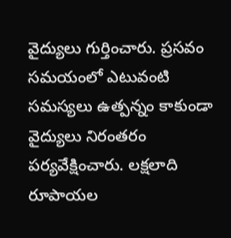వైద్యులు గుర్తించారు. ప్రసవం సమయంలో ఎటువంటి సమస్యలు ఉత్పన్నం కాకుండా వైద్యులు నిరంతరం పర్యవేక్షించారు. లక్షలాది రూపాయల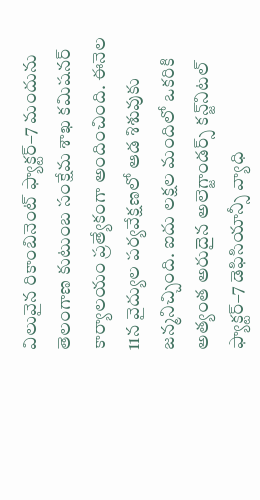విలువైన రికాంబినెంట్‌ ఫ్యాక్టర్‌–7 మందును తెలంగాణ కుటుంబ సంక్షేమ శాఖ కమిషనర్‌ కార్యాలయం ప్రత్యేకంగా అందించింది. ఈనెల 11న వైద్యుల పర్యవేక్షణలో ఆడ శిశువుకు జన్మనిచ్చింది. ఐదు లక్షల మందిలో ఒకరికి అత్యంత అరుదైన అలెగ్జాండర్స్‌ కన్జ్‌నిటల్‌ ఫ్యాక్టర్‌–7 డెఫిసియాన్సీ వ్యాధి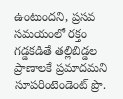ఉంటుందని, ప్రసవ సమయంలో రక్తం గడ్డకడితే తల్లిబిడ్డల ప్రాణాలకే ప్రమాదమని సూపరింటెండెంట్‌ ప్రొ.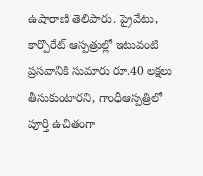ఉషారాణి తెలిపారు. ప్రైవేటు, కార్పొరేట్‌ ఆస్పత్రుల్లో ఇటువంటి ప్రసవానికి సుమారు రూ.40 లక్షలు తీసుకుంటారని, గాంధీఆస్పత్రిలో పూర్తి ఉచితంగా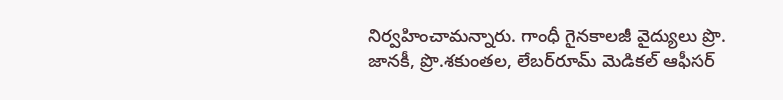నిర్వహించామన్నారు. గాంధీ గైనకాలజీ వైద్యులు ప్రొ. జానకీ, ప్రొ.శకుంతల, లేబర్‌రూమ్‌ మెడికల్‌ ఆఫీసర్‌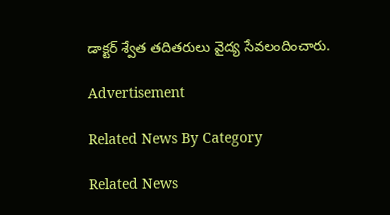డాక్టర్‌ శ్వేత తదితరులు వైద్య సేవలందించారు.

Advertisement

Related News By Category

Related News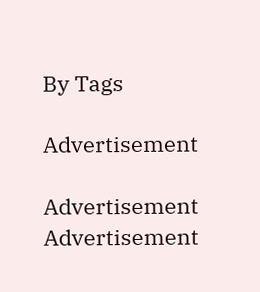By Tags

Advertisement

Advertisement
Advertisement